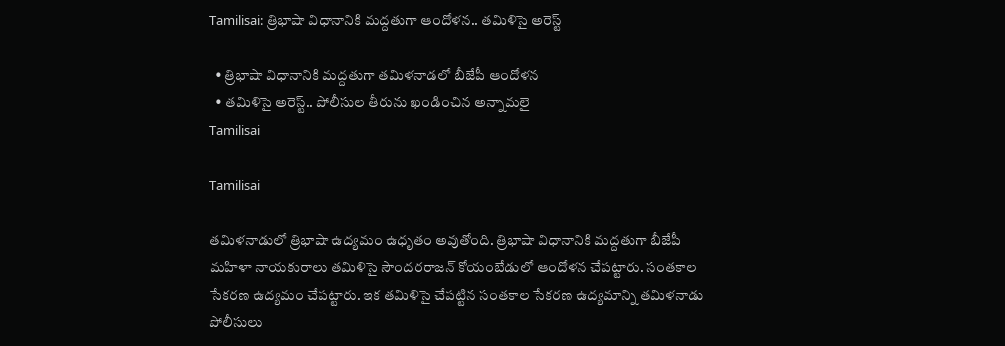Tamilisai: త్రిభాషా విధానానికి మద్దతుగా ఆందోళన.. తమిళిసై అరెస్ట్

  • త్రిభాషా విధానానికి మద్దతుగా తమిళనాడలో బీజేపీ ఆందోళన
  • తమిళిసై అరెస్ట్.. పోలీసుల తీరును ఖండించిన అన్నామలై
Tamilisai

Tamilisai

తమిళనాడులో త్రిభాషా ఉద్యమం ఉధృతం అవుతోంది. త్రిభాషా విధానానికి మద్దతుగా బీజేపీ మహిళా నాయకురాలు తమిళిసై సౌందరరాజన్ కోయంబేడులో ఆందోళన చేపట్టారు. సంతకాల సేకరణ ఉద్యమం చేపట్టారు. ఇక తమిళిసై చేపట్టిన సంతకాల సేకరణ ఉద్యమాన్ని తమిళనాడు పోలీసులు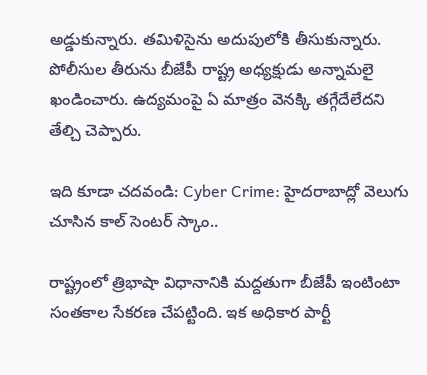అడ్డుకున్నారు. తమిళిసైను అదుపులోకి తీసుకున్నారు. పోలీసుల తీరును బీజేపీ రాష్ట్ర అధ్యక్షుడు అన్నామలై ఖండించారు. ఉద్యమంపై ఏ మాత్రం వెనక్కి తగ్గేదేలేదని తేల్చి చెప్పారు.

ఇది కూడా చదవండి: Cyber Crime: హైదరాబాద్లో వెలుగు చూసిన కాల్ సెంటర్ స్కాం..

రాష్ట్రంలో త్రిభాషా విధానానికి మద్దతుగా బీజేపీ ఇంటింటా సంతకాల సేకరణ చేపట్టింది. ఇక అధికార పార్టీ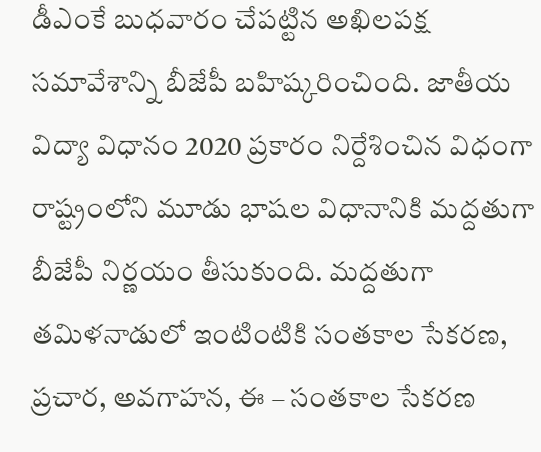డీఎంకే బుధవారం చేపట్టిన అఖిలపక్ష సమావేశాన్ని బీజేపీ బహిష్కరించింది. జాతీయ విద్యా విధానం 2020 ప్రకారం నిర్దేశించిన విధంగా రాష్ట్రంలోని మూడు భాషల విధానానికి మద్దతుగా బీజేపీ నిర్ణయం తీసుకుంది. మద్దతుగా తమిళనాడులో ఇంటింటికి సంతకాల సేకరణ, ప్రచార, అవగాహన, ఈ – సంతకాల సేకరణ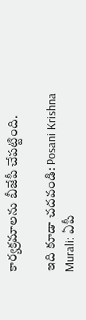కార్యక్రమాలను బీజేపీ చేపట్టింది.

ఇది కూడా చదవండి: Posani Krishna Murali: ఏపీ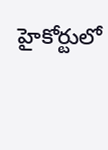హైకోర్టులో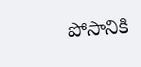పోసానికి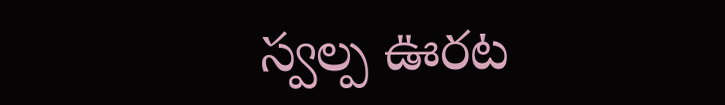స్వల్ప ఊరట